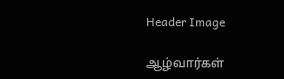Header Image

ஆழ்வார்கள்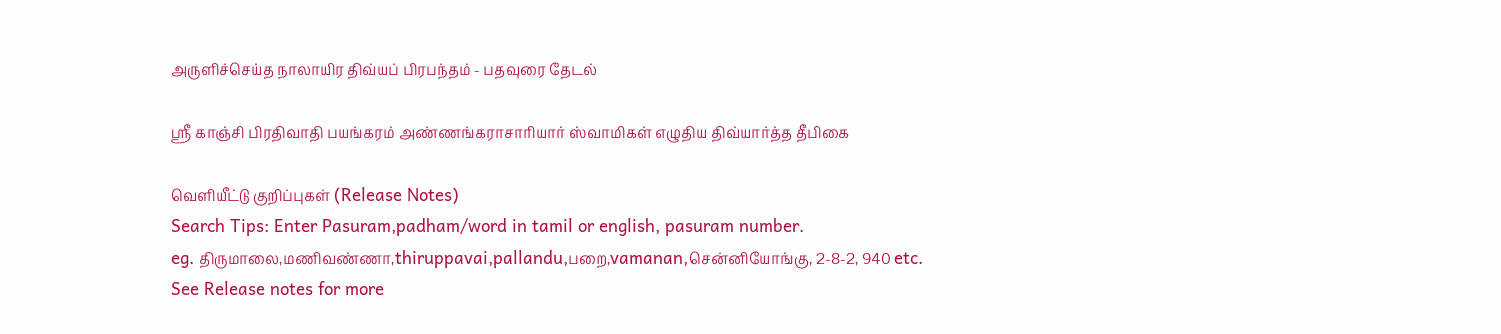அருளிச்செய்த நாலாயிர திவ்யப் பிரபந்தம் - பதவுரை தேடல்

ஸ்ரீ காஞ்சி பிரதிவாதி பயங்கரம் அண்ணங்கராசாரியார் ஸ்வாமிகள் எழுதிய திவ்யார்த்த தீபிகை

வெளியீட்டு குறிப்புகள் (Release Notes)
Search Tips: Enter Pasuram,padham/word in tamil or english, pasuram number.
eg. திருமாலை,மணிவண்ணா,thiruppavai,pallandu,பறை,vamanan,சென்னியோங்கு, 2-8-2, 940 etc.
See Release notes for more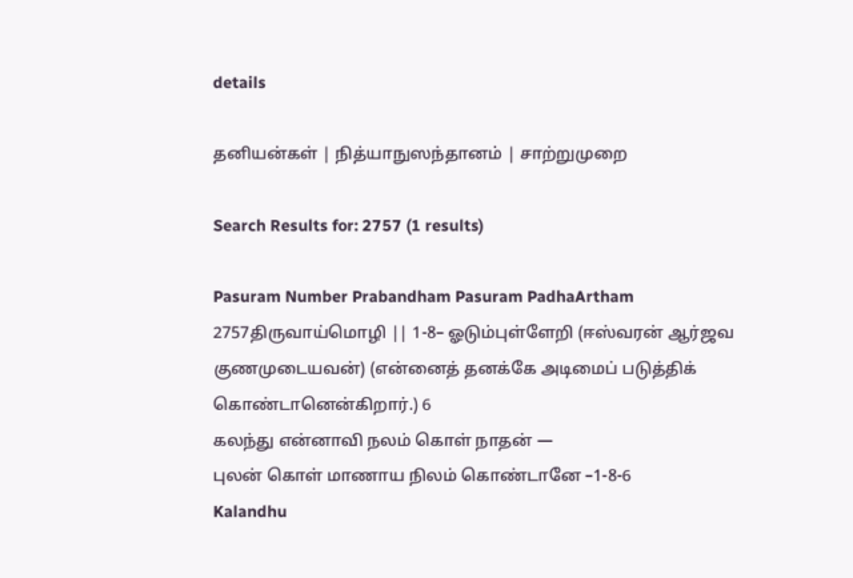details

தனியன்கள் | நித்யாநுஸந்தானம் | சாற்றுமுறை

Search Results for: 2757 (1 results)

Pasuram Number Prabandham Pasuram PadhaArtham
2757திருவாய்மொழி || 1-8– ஓடும்புள்ளேறி (ஈஸ்வரன் ஆர்ஜவ குணமுடையவன்) (என்னைத் தனக்கே அடிமைப் படுத்திக் கொண்டானென்கிறார்.) 6
கலந்து என்னாவி நலம் கொள் நாதன் —
புலன் கொள் மாணாய நிலம் கொண்டானே –1-8-6
Kalandhu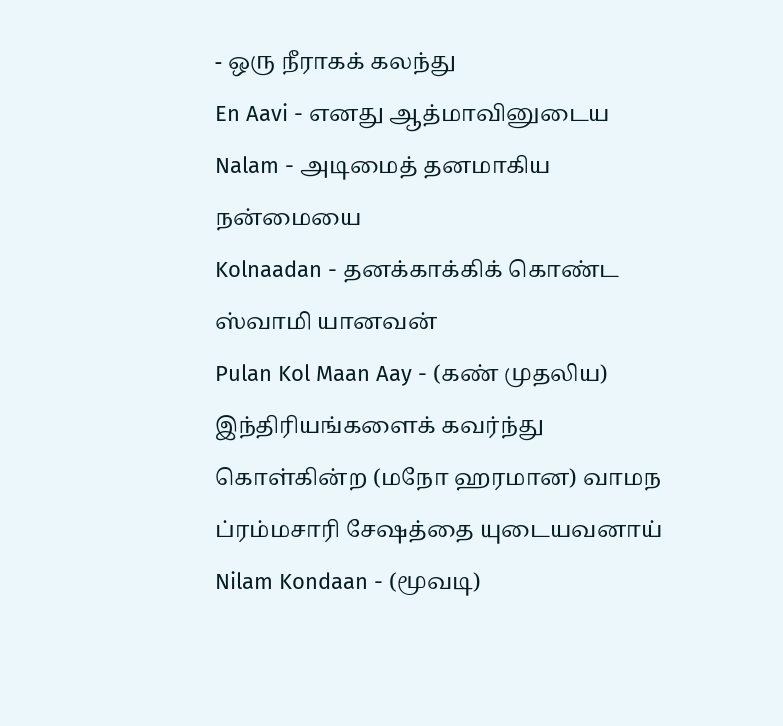- ஒரு நீராகக் கலந்து
En Aavi - எனது ஆத்மாவினுடைய
Nalam - அடிமைத் தனமாகிய நன்மையை
Kolnaadan - தனக்காக்கிக் கொண்ட ஸ்வாமி யானவன்
Pulan Kol Maan Aay - (கண் முதலிய) இந்திரியங்களைக் கவர்ந்து கொள்கின்ற (மநோ ஹரமான) வாமந ப்ரம்மசாரி சேஷத்தை யுடையவனாய்
Nilam Kondaan - (மூவடி)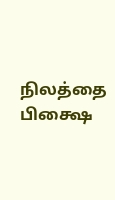நிலத்தை பிக்ஷை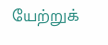யேற்றுக்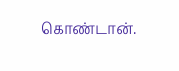கொண்டான்.